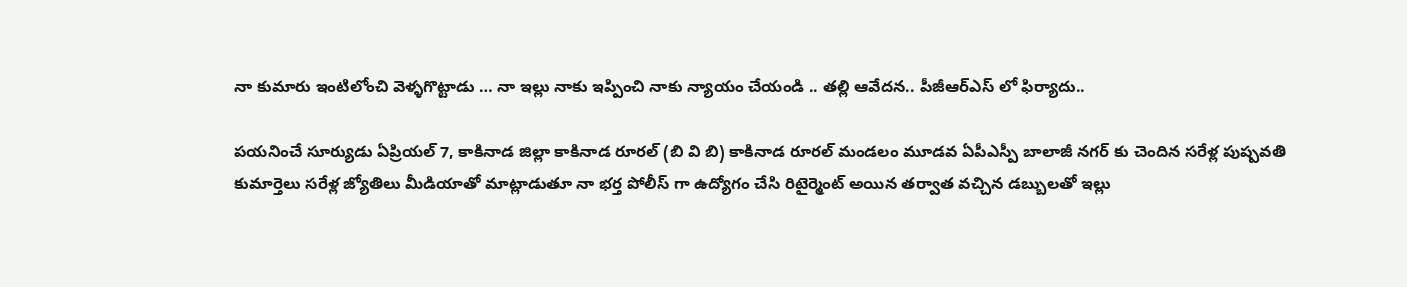నా కుమారు ఇంటిలోంచి వెళ్ళగొట్టాడు … నా ఇల్లు నాకు ఇప్పించి నాకు న్యాయం చేయండి .. తల్లి ఆవేదన.. పీజీఆర్ఎస్ లో ఫిర్యాదు..

పయనించే సూర్యుడు ఏప్రియల్ 7, కాకినాడ జిల్లా కాకినాడ రూరల్ (బి వి బి) కాకినాడ రూరల్ మండలం మూడవ ఏపీఎస్పీ బాలాజీ నగర్ కు చెందిన సరేళ్ల పుష్పవతి కుమార్తెలు సరేళ్ల జ్యోతిలు మీడియాతో మాట్లాడుతూ నా భర్త పోలీస్ గా ఉద్యోగం చేసి రిటైర్మెంట్ అయిన తర్వాత వచ్చిన డబ్బులతో ఇల్లు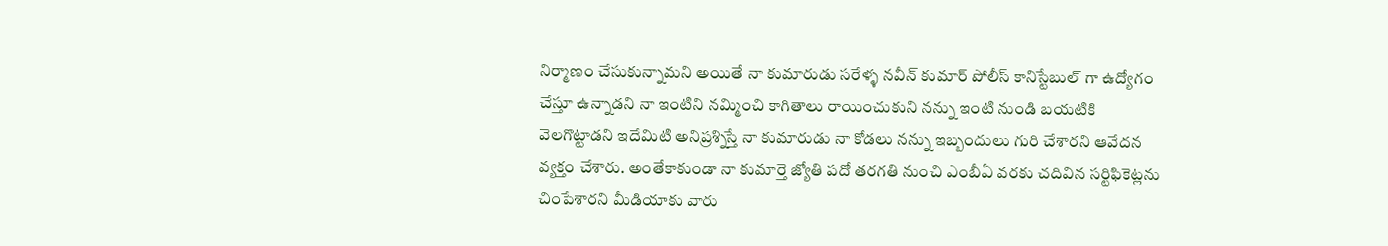నిర్మాణం చేసుకున్నామని అయితే నా కుమారుడు సరేళ్ళ నవీన్ కుమార్ పోలీస్ కానిస్టేబుల్ గా ఉద్యోగం చేస్తూ ఉన్నాడని నా ఇంటిని నమ్మించి కాగితాలు రాయించుకుని నన్ను ఇంటి నుండి బయటికి వెలగొట్టాడని ఇదేమిటి అనిప్రశ్నిస్తే నా కుమారుడు నా కోడలు నన్ను ఇబ్బందులు గురి చేశారని ఆవేదన వ్యక్తం చేశారు. అంతేకాకుండా నా కుమార్తె జ్యోతి పదో తరగతి నుంచి ఎంబీఏ వరకు చదివిన సర్టిఫికెట్లను చింపేశారని మీడియాకు వారు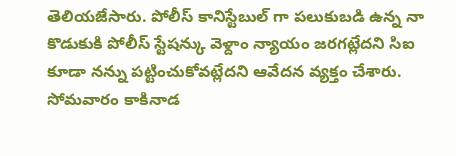తెలియజేసారు. పోలీస్ కానిస్టేబుల్ గా పలుకుబడి ఉన్న నా కొడుకుకి పోలీస్ స్టేషన్కు వెళ్దాం న్యాయం జరగట్లేదని సిఐ కూడా నన్ను పట్టించుకోవట్లేదని ఆవేదన వ్యక్తం చేశారు. సోమవారం కాకినాడ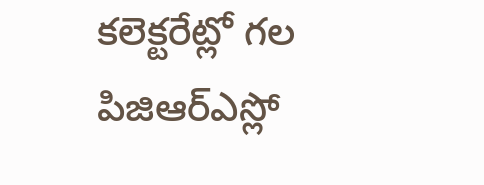కలెక్టరేట్లో గల పిజిఆర్ఎస్లో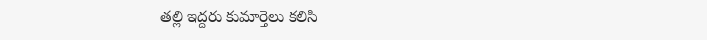తల్లి ఇద్దరు కుమార్తెలు కలిసి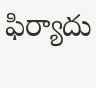ఫిర్యాదు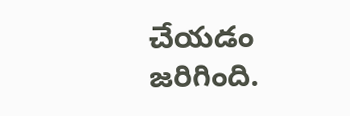చేయడం జరిగింది.